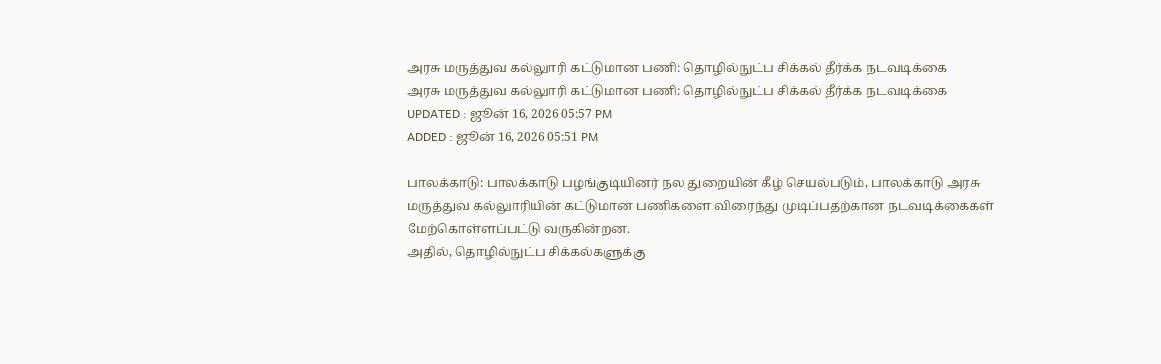அரசு மருத்துவ கல்லுாரி கட்டுமான பணி: தொழில்நுட்ப சிக்கல் தீர்க்க நடவடிக்கை
அரசு மருத்துவ கல்லுாரி கட்டுமான பணி: தொழில்நுட்ப சிக்கல் தீர்க்க நடவடிக்கை
UPDATED : ஜூன் 16, 2026 05:57 PM
ADDED : ஜூன் 16, 2026 05:51 PM

பாலக்காடு: பாலக்காடு பழங்குடியினர் நல துறையின் கீழ் செயல்படும், பாலக்காடு அரசு மருத்துவ கல்லுாரியின் கட்டுமான பணிகளை விரைந்து முடிப்பதற்கான நடவடிக்கைகள் மேற்கொள்ளப்பட்டு வருகின்றன.
அதில், தொழில்நுட்ப சிக்கல்களுக்கு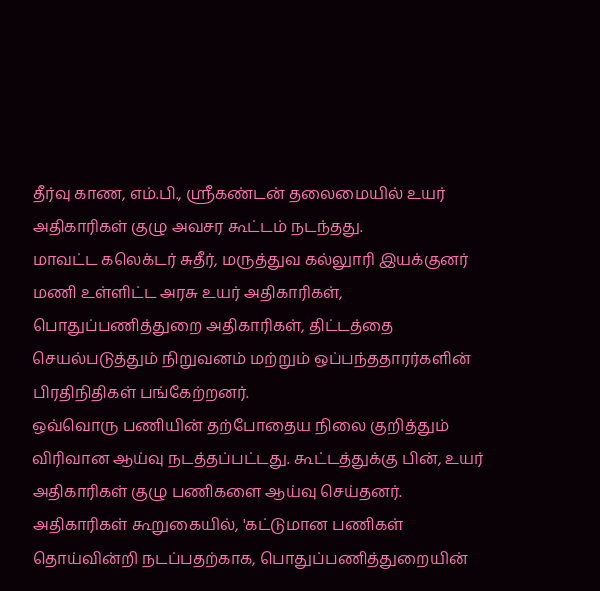தீர்வு காண, எம்.பி., ஸ்ரீகண்டன் தலைமையில் உயர் அதிகாரிகள் குழு அவசர கூட்டம் நடந்தது.
மாவட்ட கலெக்டர் சுதீர், மருத்துவ கல்லுாரி இயக்குனர் மணி உள்ளிட்ட அரசு உயர் அதிகாரிகள், பொதுப்பணித்துறை அதிகாரிகள், திட்டத்தை செயல்படுத்தும் நிறுவனம் மற்றும் ஒப்பந்ததாரர்களின் பிரதிநிதிகள் பங்கேற்றனர்.
ஒவ்வொரு பணியின் தற்போதைய நிலை குறித்தும் விரிவான ஆய்வு நடத்தப்பட்டது. கூட்டத்துக்கு பின், உயர் அதிகாரிகள் குழு பணிகளை ஆய்வு செய்தனர்.
அதிகாரிகள் கூறுகையில், 'கட்டுமான பணிகள் தொய்வின்றி நடப்பதற்காக, பொதுப்பணித்துறையின்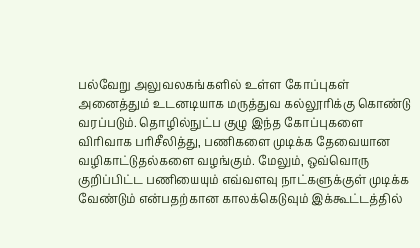பல்வேறு அலுவலகங்களில் உள்ள கோப்புகள் அனைத்தும் உடனடியாக மருத்துவ கல்லூரிக்கு கொண்டு வரப்படும். தொழில்நுட்ப குழு இந்த கோப்புகளை விரிவாக பரிசீலித்து, பணிகளை முடிக்க தேவையான வழிகாட்டுதல்களை வழங்கும். மேலும், ஒவ்வொரு குறிப்பிட்ட பணியையும் எவ்வளவு நாட்களுக்குள் முடிக்க வேண்டும் என்பதற்கான காலக்கெடுவும் இக்கூட்டத்தில்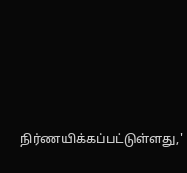நிர்ணயிக்கப்பட்டுள்ளது,'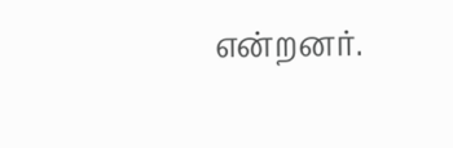என்றனர்.